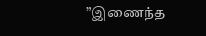”இணைந்த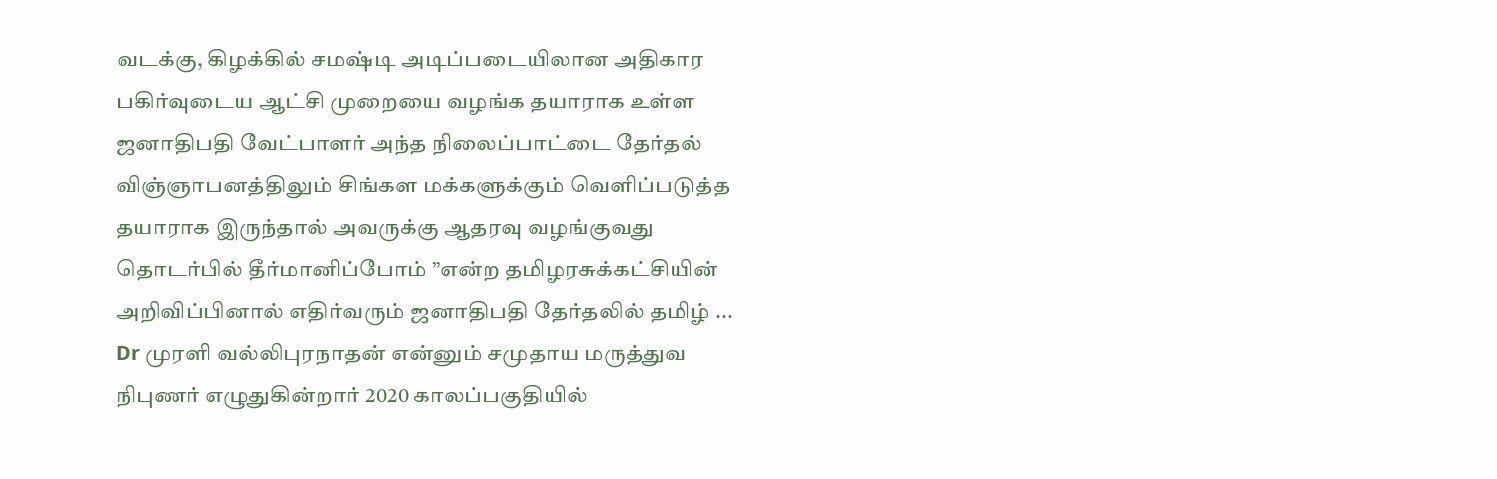வடக்கு, கிழக்கில் சமஷ்டி அடிப்படையிலான அதிகார பகிர்வுடைய ஆட்சி முறையை வழங்க தயாராக உள்ள ஜனாதிபதி வேட்பாளர் அந்த நிலைப்பாட்டை தேர்தல் விஞ்ஞாபனத்திலும் சிங்கள மக்களுக்கும் வெளிப்படுத்த தயாராக இருந்தால் அவருக்கு ஆதரவு வழங்குவது தொடர்பில் தீர்மானிப்போம் ”என்ற தமிழரசுக்கட்சியின் அறிவிப்பினால் எதிர்வரும் ஜனாதிபதி தேர்தலில் தமிழ் ...
Dr முரளி வல்லிபுரநாதன் என்னும் சமுதாய மருத்துவ நிபுணர் எழுதுகின்றார் 2020 காலப்பகுதியில்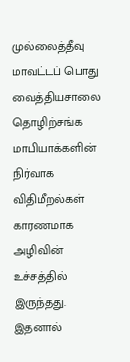முல்லைத்தீவு மாவட்டப் பொது வைத்தியசாலை தொழிற்சங்க மாபியாக்களின் நிர்வாக விதிமீறல்கள் காரணமாக அழிவின் உச்சத்தில் இருந்தது. இதனால்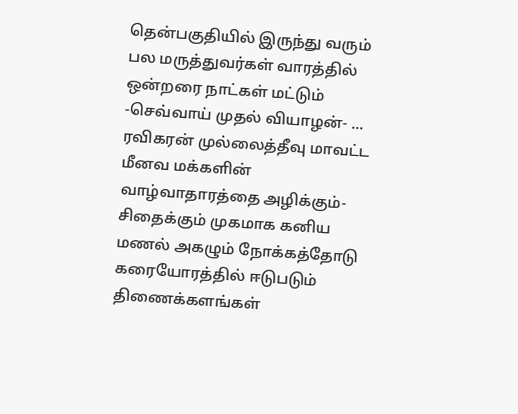தென்பகுதியில் இருந்து வரும் பல மருத்துவர்கள் வாரத்தில் ஒன்றரை நாட்கள் மட்டும் -செவ்வாய் முதல் வியாழன்- ...
ரவிகரன் முல்லைத்தீவு மாவட்ட மீனவ மக்களின் வாழ்வாதாரத்தை அழிக்கும்-சிதைக்கும் முகமாக கனிய மணல் அகழும் நோக்கத்தோடு கரையோரத்தில் ஈடுபடும் திணைக்களங்கள்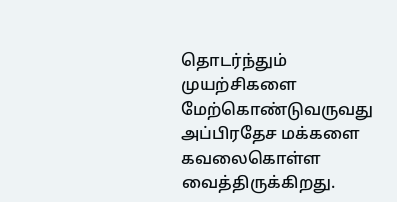தொடர்ந்தும் முயற்சிகளை மேற்கொண்டுவருவது அப்பிரதேச மக்களை கவலைகொள்ள வைத்திருக்கிறது.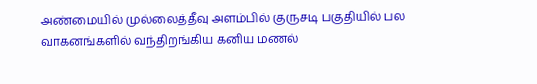அண்மையில் முல்லைத்தீவு அளம்பில் குருசடி பகுதியில் பல வாகனங்களில் வந்திறங்கிய கனிய மணல்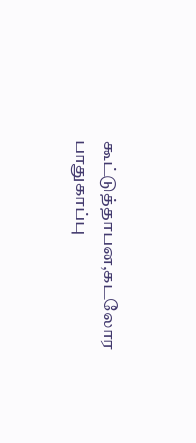கூட்டுத்தாபன,கடலோர பாதுகாப்பு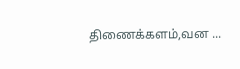திணைக்களம்,வன ...